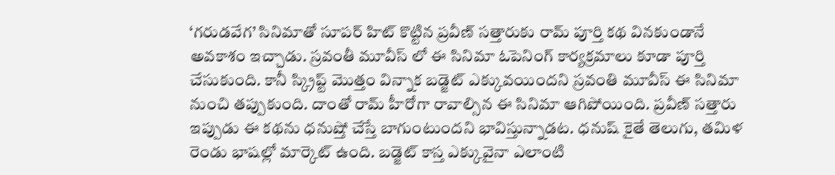‘గరుడవేగ’ సినిమాతో సూపర్ హిట్ కొట్టిన ప్రవీణ్ సత్తారుకు రామ్ పూర్తి కథ వినకుండానే అవకాశం ఇచ్చాడు. స్రవంతీ మూవీస్ లో ఈ సినిమా ఓపెనింగ్ కార్యక్రమాలు కూడా పూర్తి చేసుకుంది. కానీ స్క్రిప్ట్ మొత్తం విన్నాక బడ్జెట్ ఎక్కువయిందని స్రవంతి మూవీస్ ఈ సినిమా నుంచి తప్పుకుంది. దాంతో రామ్ హీరోగా రావాల్సిన ఈ సినిమా ఆగిపోయింది. ప్రవీణ్ సత్తారు ఇప్పుడు ఈ కథను ధనుష్తో చేస్తే బాగుంటుందని భావిస్తున్నాడట. ధనుష్ కైతే తెలుగు, తమిళ రెండు భాషల్లో మార్కెట్ ఉంది. బడ్జెట్ కాస్త ఎక్కువైనా ఎలాంటి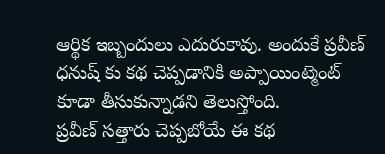ఆర్థిక ఇబ్బందులు ఎదురుకావు. అందుకే ప్రవీణ్ ధనుష్ కు కథ చెప్పడానికి అప్పాయింట్మెంట్ కూడా తీసుకున్నాడని తెలుస్తోంది.
ప్రవీణ్ సత్తారు చెప్పబోయే ఈ కథ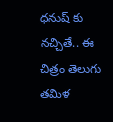ధనుష్ కు నచ్చితే.. ఈ చిత్రం తెలుగు తమిళ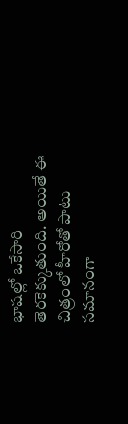భాషల్లో ఒకేసారి తెరకెక్కుతుంది. అయితే ఈ చిత్రంలో హీరోతో పాటు సమానంగా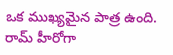ఒక ముఖ్యమైన పాత్ర ఉంది. రామ్ హీరోగా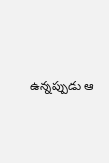ఉన్నప్పుడు ఆ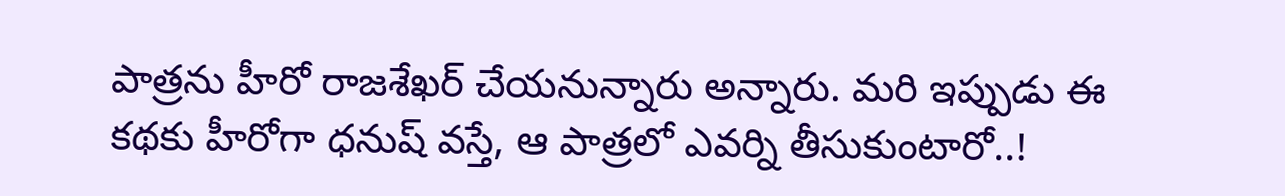పాత్రను హీరో రాజశేఖర్ చేయనున్నారు అన్నారు. మరి ఇప్పుడు ఈ కథకు హీరోగా ధనుష్ వస్తే, ఆ పాత్రలో ఎవర్ని తీసుకుంటారో..!